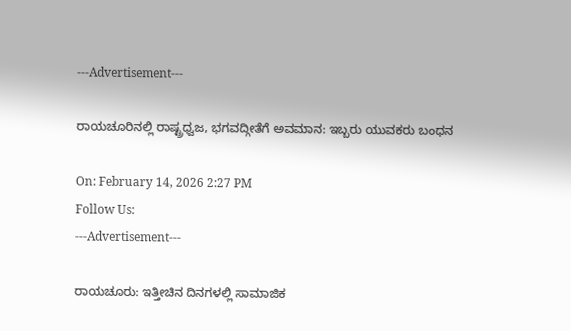---Advertisement---

ರಾಯಚೂರಿನಲ್ಲಿ ರಾಷ್ಟ್ರಧ್ವಜ, ಭಗವದ್ಗೀತೆಗೆ ಅವಮಾನ: ಇಬ್ಬರು ಯುವಕರು ಬಂಧನ

On: February 14, 2026 2:27 PM
Follow Us:
---Advertisement---

ರಾಯಚೂರು: ಇತ್ತೀಚಿನ ದಿನಗಳಲ್ಲಿ ಸಾಮಾಜಿಕ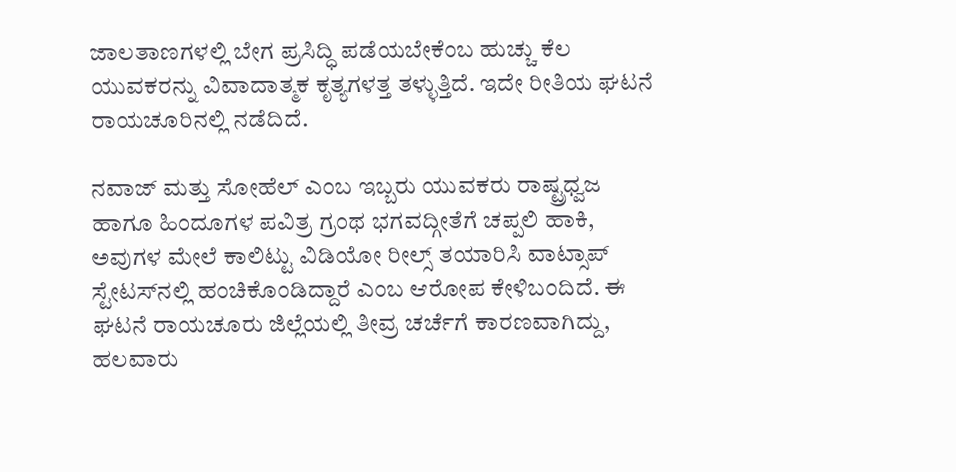ಜಾಲತಾಣಗಳಲ್ಲಿ ಬೇಗ ಪ್ರಸಿದ್ಧಿ ಪಡೆಯಬೇಕೆಂಬ ಹುಚ್ಚು ಕೆಲ ಯುವಕರನ್ನು ವಿವಾದಾತ್ಮಕ ಕೃತ್ಯಗಳತ್ತ ತಳ್ಳುತ್ತಿದೆ. ಇದೇ ರೀತಿಯ ಘಟನೆ ರಾಯಚೂರಿನಲ್ಲಿ ನಡೆದಿದೆ.

ನವಾಜ್ ಮತ್ತು ಸೋಹೆಲ್ ಎಂಬ ಇಬ್ಬರು ಯುವಕರು ರಾಷ್ಟ್ರಧ್ವಜ ಹಾಗೂ ಹಿಂದೂಗಳ ಪವಿತ್ರ ಗ್ರಂಥ ಭಗವದ್ಗೀತೆಗೆ ಚಪ್ಪಲಿ ಹಾಕಿ, ಅವುಗಳ ಮೇಲೆ ಕಾಲಿಟ್ಟು ವಿಡಿಯೋ ರೀಲ್ಸ್ ತಯಾರಿಸಿ ವಾಟ್ಸಾಪ್ ಸ್ಟೇಟಸ್‌ನಲ್ಲಿ ಹಂಚಿಕೊಂಡಿದ್ದಾರೆ ಎಂಬ ಆರೋಪ ಕೇಳಿಬಂದಿದೆ. ಈ ಘಟನೆ ರಾಯಚೂರು ಜಿಲ್ಲೆಯಲ್ಲಿ ತೀವ್ರ ಚರ್ಚೆಗೆ ಕಾರಣವಾಗಿದ್ದು, ಹಲವಾರು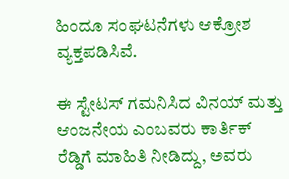ಹಿಂದೂ ಸಂಘಟನೆಗಳು ಆಕ್ರೋಶ ವ್ಯಕ್ತಪಡಿಸಿವೆ.

ಈ ಸ್ಟೇಟಸ್ ಗಮನಿಸಿದ ವಿನಯ್ ಮತ್ತು ಆಂಜನೇಯ ಎಂಬವರು ಕಾರ್ತಿಕ್ ರೆಡ್ಡಿಗೆ ಮಾಹಿತಿ ನೀಡಿದ್ದು, ಅವರು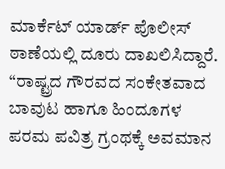ಮಾರ್ಕೆಟ್ ಯಾರ್ಡ್ ಪೊಲೀಸ್ ಠಾಣೆಯಲ್ಲಿ ದೂರು ದಾಖಲಿಸಿದ್ದಾರೆ. “ರಾಷ್ಟ್ರದ ಗೌರವದ ಸಂಕೇತವಾದ ಬಾವುಟ ಹಾಗೂ ಹಿಂದೂಗಳ ಪರಮ ಪವಿತ್ರ ಗ್ರಂಥಕ್ಕೆ ಅವಮಾನ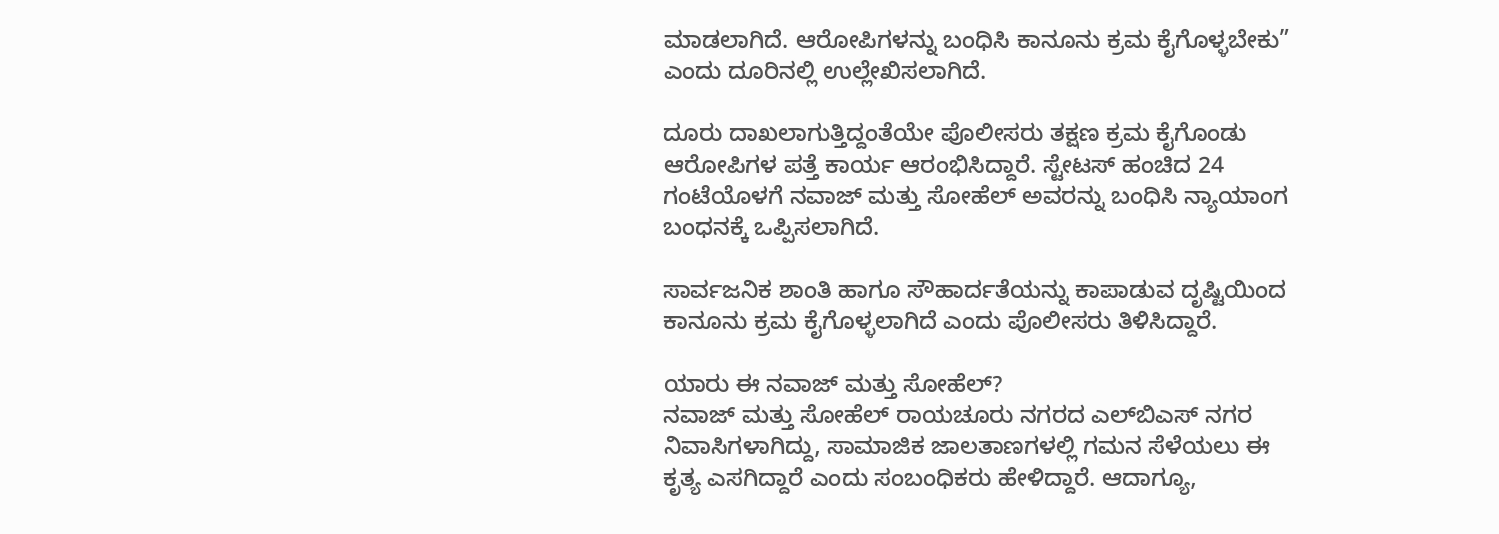ಮಾಡಲಾಗಿದೆ. ಆರೋಪಿಗಳನ್ನು ಬಂಧಿಸಿ ಕಾನೂನು ಕ್ರಮ ಕೈಗೊಳ್ಳಬೇಕು” ಎಂದು ದೂರಿನಲ್ಲಿ ಉಲ್ಲೇಖಿಸಲಾಗಿದೆ.

ದೂರು ದಾಖಲಾಗುತ್ತಿದ್ದಂತೆಯೇ ಪೊಲೀಸರು ತಕ್ಷಣ ಕ್ರಮ ಕೈಗೊಂಡು ಆರೋಪಿಗಳ ಪತ್ತೆ ಕಾರ್ಯ ಆರಂಭಿಸಿದ್ದಾರೆ. ಸ್ಟೇಟಸ್ ಹಂಚಿದ 24 ಗಂಟೆಯೊಳಗೆ ನವಾಜ್ ಮತ್ತು ಸೋಹೆಲ್ ಅವರನ್ನು ಬಂಧಿಸಿ ನ್ಯಾಯಾಂಗ ಬಂಧನಕ್ಕೆ ಒಪ್ಪಿಸಲಾಗಿದೆ.

ಸಾರ್ವಜನಿಕ ಶಾಂತಿ ಹಾಗೂ ಸೌಹಾರ್ದತೆಯನ್ನು ಕಾಪಾಡುವ ದೃಷ್ಟಿಯಿಂದ ಕಾನೂನು ಕ್ರಮ ಕೈಗೊಳ್ಳಲಾಗಿದೆ ಎಂದು ಪೊಲೀಸರು ತಿಳಿಸಿದ್ದಾರೆ.

ಯಾರು ಈ ನವಾಜ್ ಮತ್ತು ಸೋಹೆಲ್?
ನವಾಜ್ ಮತ್ತು ಸೋಹೆಲ್ ರಾಯಚೂರು ನಗರದ ಎಲ್‌ಬಿಎಸ್ ನಗರ ನಿವಾಸಿಗಳಾಗಿದ್ದು, ಸಾಮಾಜಿಕ ಜಾಲತಾಣಗಳಲ್ಲಿ ಗಮನ ಸೆಳೆಯಲು ಈ ಕೃತ್ಯ ಎಸಗಿದ್ದಾರೆ ಎಂದು ಸಂಬಂಧಿಕರು ಹೇಳಿದ್ದಾರೆ. ಆದಾಗ್ಯೂ,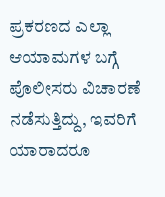ಪ್ರಕರಣದ ಎಲ್ಲಾ ಆಯಾಮಗಳ ಬಗ್ಗೆ ಪೊಲೀಸರು ವಿಚಾರಣೆ ನಡೆಸುತ್ತಿದ್ದು, ಇವರಿಗೆ ಯಾರಾದರೂ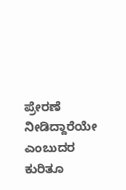ಪ್ರೇರಣೆ ನೀಡಿದ್ದಾರೆಯೇ ಎಂಬುದರ ಕುರಿತೂ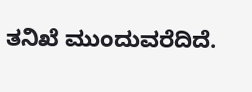ತನಿಖೆ ಮುಂದುವರೆದಿದೆ.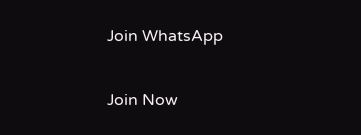Join WhatsApp

Join Now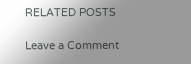RELATED POSTS

Leave a Comment